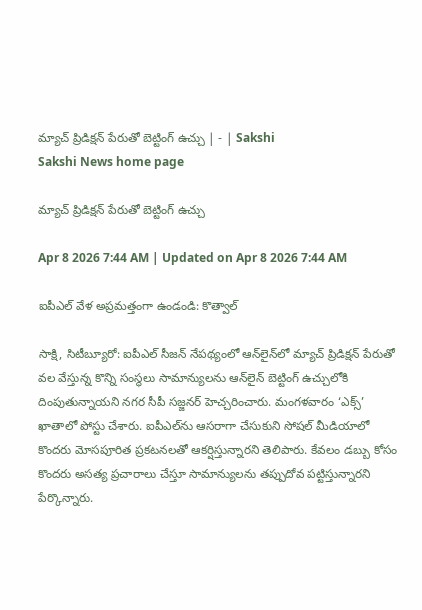మ్యాచ్‌ ప్రిడిక్షన్‌ పేరుతో బెట్టింగ్‌ ఉచ్చు | - | Sakshi
Sakshi News home page

మ్యాచ్‌ ప్రిడిక్షన్‌ పేరుతో బెట్టింగ్‌ ఉచ్చు

Apr 8 2026 7:44 AM | Updated on Apr 8 2026 7:44 AM

ఐపీఎల్‌ వేళ అప్రమత్తంగా ఉండండి: కొత్వాల్‌

సాక్షి, సిటీబ్యూరో: ఐపీఎల్‌ సీజన్‌ నేపథ్యంలో ఆన్‌లైన్‌లో మ్యాచ్‌ ప్రిడిక్షన్‌ పేరుతో వల వేస్తున్న కొన్ని సంస్థలు సామాన్యులను ఆన్‌లైన్‌ బెట్టింగ్‌ ఉచ్చులోకి దింపుతున్నాయని నగర సీపీ సజ్జనర్‌ హెచ్చరించారు. మంగళవారం ‘ఎక్స్‌’ ఖాతాలో పోస్టు చేశారు. ఐపీఎల్‌ను ఆసరాగా చేసుకుని సోషల్‌ మీడియాలో కొందరు మోసపూరిత ప్రకటనలతో ఆకర్షిస్తున్నారని తెలిపారు. కేవలం డబ్బు కోసం కొందరు అసత్య ప్రచారాలు చేస్తూ సామాన్యులను తప్పుదోవ పట్టిస్తున్నారని పేర్కొన్నారు.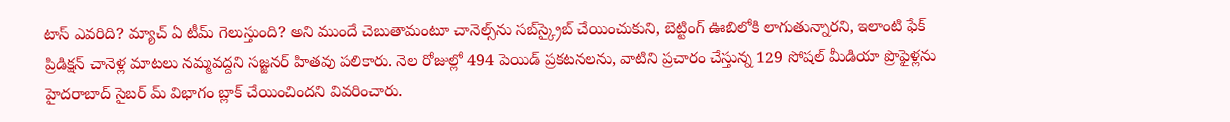టాస్‌ ఎవరిది? మ్యాచ్‌ ఏ టీమ్‌ గెలుస్తుంది? అని ముందే చెబుతామంటూ చానెల్స్‌ను సబ్‌స్క్రైబ్‌ చేయించుకుని, బెట్టింగ్‌ ఊబిలోకి లాగుతున్నారని, ఇలాంటి ఫేక్‌ ప్రిడిక్షన్‌ చానెళ్ల మాటలు నమ్మవద్దని సజ్జనర్‌ హితవు పలికారు. నెల రోజుల్లో 494 పెయిడ్‌ ప్రకటనలను, వాటిని ప్రచారం చేస్తున్న 129 సోషల్‌ మీడియా ప్రొఫైళ్లను హైదరాబాద్‌ సైబర్‌ మ్‌ విభాగం బ్లాక్‌ చేయించిందని వివరించారు.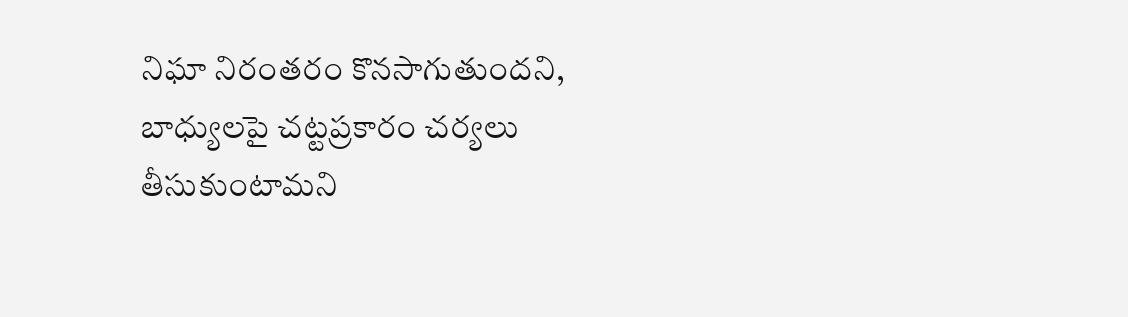నిఘా నిరంతరం కొనసాగుతుందని, బాధ్యులపై చట్టప్రకారం చర్యలు తీసుకుంటామని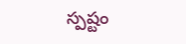స్పష్టం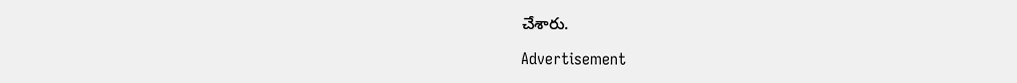చేశారు.

Advertisement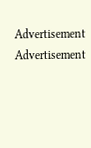Advertisement
Advertisement